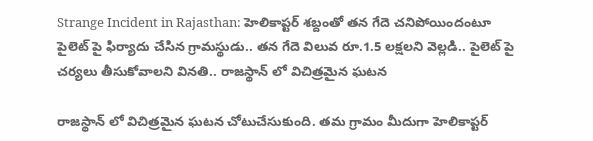Strange Incident in Rajasthan: హెలికాప్టర్ శబ్దంతో తన గేదె చనిపోయిందంటూ పైలెట్ పై ఫిర్యాదు చేసిన గ్రామస్థుడు.. తన గేదె విలువ రూ.1.5 లక్షలని వెల్లడి.. పైలెట్ పై చర్యలు తీసుకోవాలని వినతి.. రాజస్థాన్ లో విచిత్రమైన ఘటన

రాజస్థాన్ లో విచిత్రమైన ఘటన చోటుచేసుకుంది. తమ గ్రామం మీదుగా హెలికాప్టర్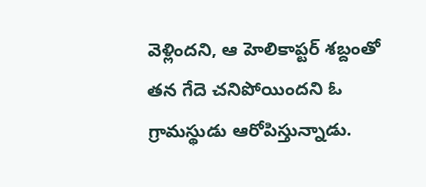వెళ్లిందని, ఆ హెలికాప్టర్ శబ్దంతో తన గేదె చనిపోయిందని ఓ గ్రామస్థుడు ఆరోపిస్తున్నాడు.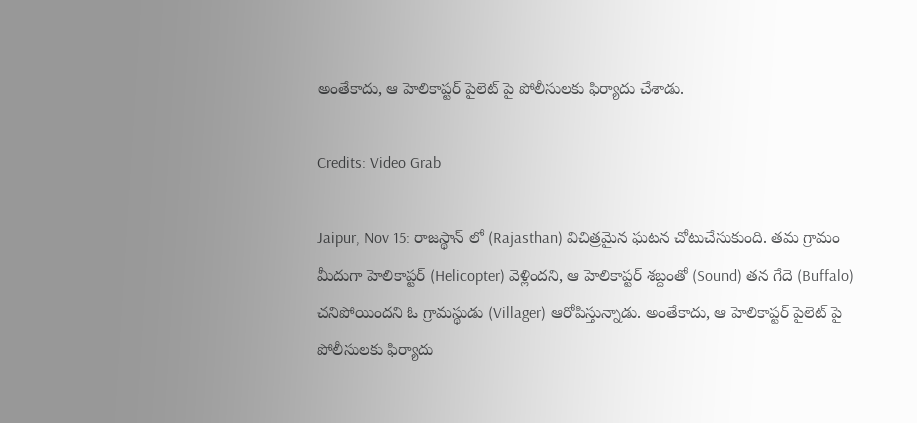అంతేకాదు, ఆ హెలికాప్టర్ పైలెట్ పై పోలీసులకు ఫిర్యాదు చేశాడు.

Credits: Video Grab

Jaipur, Nov 15: రాజస్థాన్ లో (Rajasthan) విచిత్రమైన ఘటన చోటుచేసుకుంది. తమ గ్రామం మీదుగా హెలికాప్టర్ (Helicopter) వెళ్లిందని, ఆ హెలికాప్టర్ శబ్దంతో (Sound) తన గేదె (Buffalo) చనిపోయిందని ఓ గ్రామస్థుడు (Villager) ఆరోపిస్తున్నాడు. అంతేకాదు, ఆ హెలికాప్టర్ పైలెట్ పై పోలీసులకు ఫిర్యాదు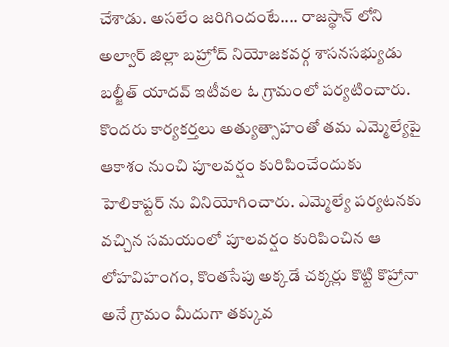చేశాడు. అసలేం జరిగిందంటే.... రాజస్థాన్ లోని అల్వార్ జిల్లా బహ్రోద్ నియోజకవర్గ శాసనసభ్యుడు బల్జీత్ యాదవ్ ఇటీవల ఓ గ్రామంలో పర్యటించారు. కొందరు కార్యకర్తలు అత్యుత్సాహంతో తమ ఎమ్మెల్యేపై ఆకాశం నుంచి పూలవర్షం కురిపించేందుకు హెలికాప్టర్ ను వినియోగించారు. ఎమ్మెల్యే పర్యటనకు వచ్చిన సమయంలో పూలవర్షం కురిపించిన ఆ లోహవిహంగం, కొంతసేపు అక్కడే చక్కర్లు కొట్టి కొహ్రానా అనే గ్రామం మీదుగా తక్కువ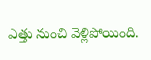ఎత్తు నుంచి వెళ్లిపోయింది.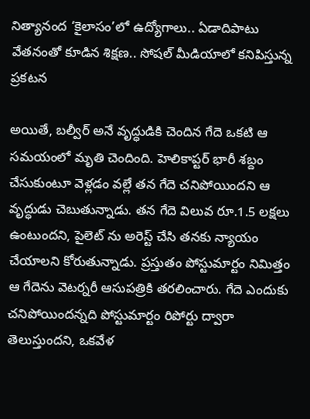నిత్యానంద ‘కైలాసం’లో ఉద్యోగాలు.. ఏడాదిపాటు వేతనంతో కూడిన శిక్షణ.. సోషల్ మీడియాలో కనిపిస్తున్న ప్రకటన

అయితే, బల్వీర్ అనే వృద్ధుడికి చెందిన గేదె ఒకటి ఆ సమయంలో మృతి చెందింది. హెలికాప్టర్ భారీ శబ్దం చేసుకుంటూ వెళ్లడం వల్లే తన గేదె చనిపోయిందని ఆ వృద్ధుడు చెబుతున్నాడు. తన గేదె విలువ రూ.1.5 లక్షలు ఉంటుందని, పైలెట్ ను అరెస్ట్ చేసి తనకు న్యాయం చేయాలని కోరుతున్నాడు. ప్రస్తుతం పోస్టుమార్టం నిమిత్తం ఆ గేదెను వెటర్నరీ ఆసుపత్రికి తరలించారు. గేదె ఎందుకు చనిపోయిందన్నది పోస్టుమార్టం రిపోర్టు ద్వారా తెలుస్తుందని, ఒకవేళ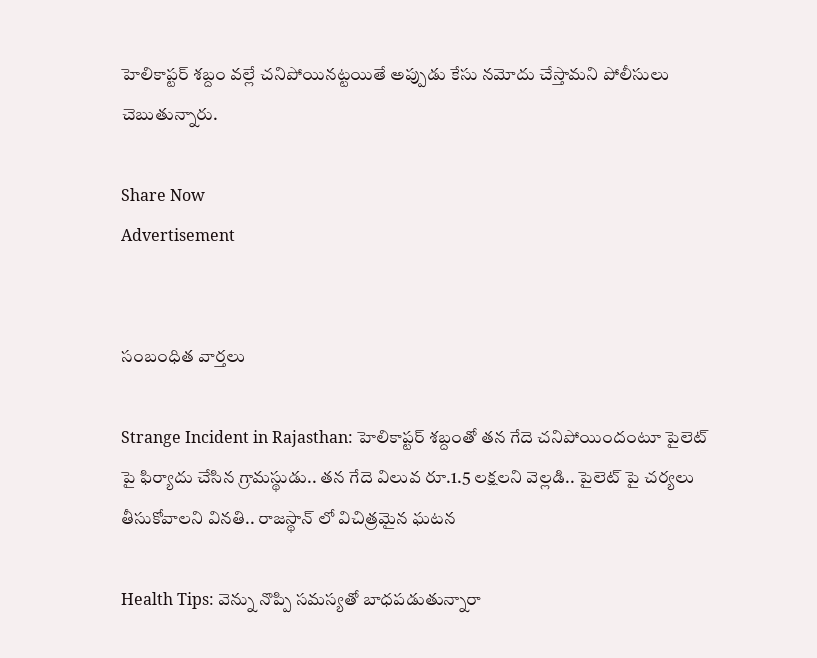హెలికాప్టర్ శబ్దం వల్లే చనిపోయినట్టయితే అప్పుడు కేసు నమోదు చేస్తామని పోలీసులు చెబుతున్నారు.

Share Now
Advertisement


సంబంధిత వార్తలు

Strange Incident in Rajasthan: హెలికాప్టర్ శబ్దంతో తన గేదె చనిపోయిందంటూ పైలెట్ పై ఫిర్యాదు చేసిన గ్రామస్థుడు.. తన గేదె విలువ రూ.1.5 లక్షలని వెల్లడి.. పైలెట్ పై చర్యలు తీసుకోవాలని వినతి.. రాజస్థాన్ లో విచిత్రమైన ఘటన

Health Tips: వెన్ను నొప్పి సమస్యతో బాధపడుతున్నారా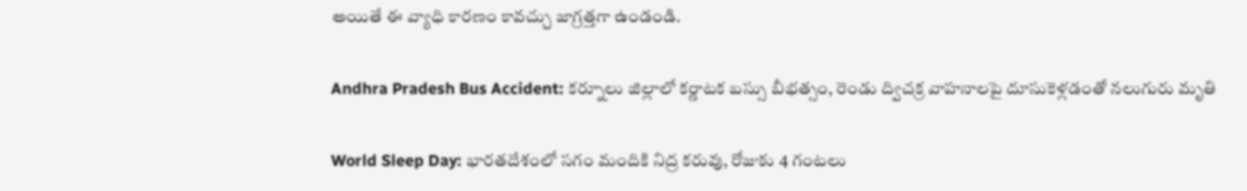అయితే ఈ వ్యాధి కారణం కావచ్చు జాగ్రత్తగా ఉండండి.

Andhra Pradesh Bus Accident: కర్నూలు జిల్లాలో కర్ణాటక బస్సు బీభత్సం, రెండు ద్విచక్ర వాహనాలపై దూసుకెళ్లడంతో నలుగురు మృతి

World Sleep Day: భారతదేశంలో సగం మందికి నిద్ర కరువు, రోజుకు 4 గంటలు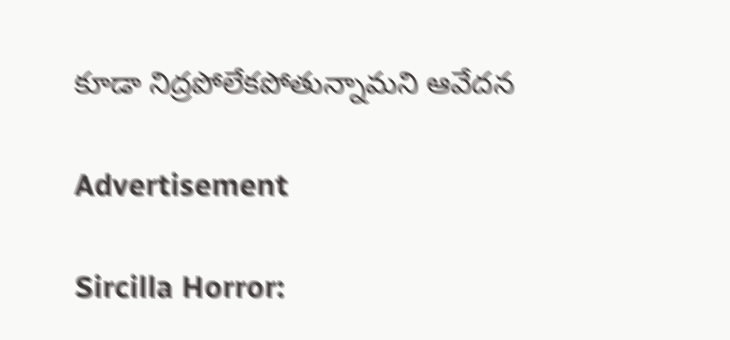కూడా నిద్రపోలేకపోతున్నామని ఆవేదన

Advertisement

Sircilla Horror: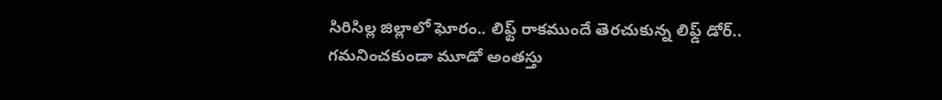సిరిసిల్ల జిల్లాలో ఘోరం.. లిఫ్ట్ రాకముందే తెరచుకున్న లిఫ్డ్‌ డోర్‌.. గమనించకుండా మూడో అంతస్తు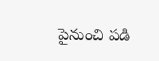పైనుంచి పడి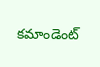కమాండెంట్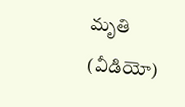మృతి (వీడియో)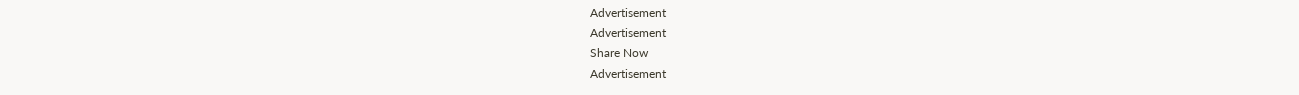Advertisement
Advertisement
Share Now
Advertisement